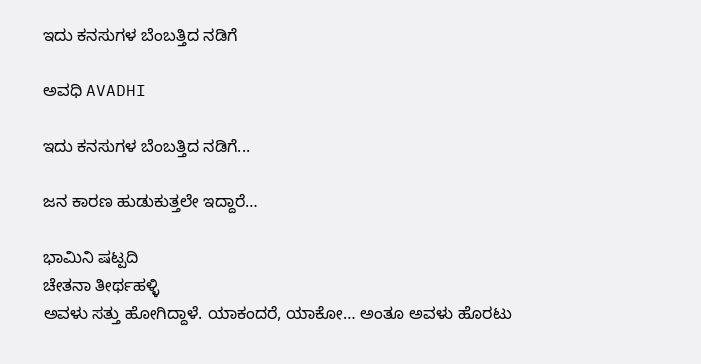ಇದು ಕನಸುಗಳ ಬೆಂಬತ್ತಿದ ನಡಿಗೆ‍

ಅವಧಿ AVADHI

ಇದು ಕನಸುಗಳ ಬೆಂಬತ್ತಿದ ನಡಿಗೆ...

ಜನ ಕಾರಣ ಹುಡುಕುತ್ತಲೇ ಇದ್ದಾರೆ…

ಭಾಮಿನಿ ಷಟ್ಪದಿ
ಚೇತನಾ ತೀರ್ಥಹಳ್ಳಿ
ಅವಳು ಸತ್ತು ಹೋಗಿದ್ದಾಳೆ. ಯಾಕಂದರೆ, ಯಾಕೋ… ಅಂತೂ ಅವಳು ಹೊರಟು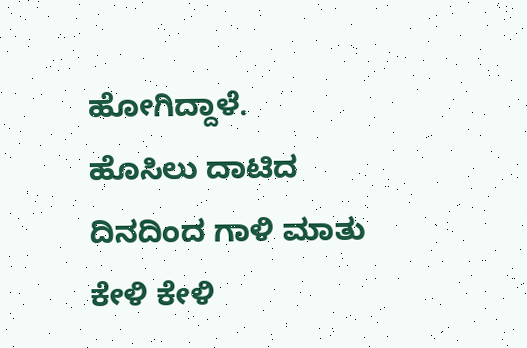ಹೋಗಿದ್ದಾಳೆ.
ಹೊಸಿಲು ದಾಟಿದ ದಿನದಿಂದ ಗಾಳಿ ಮಾತು ಕೇಳಿ ಕೇಳಿ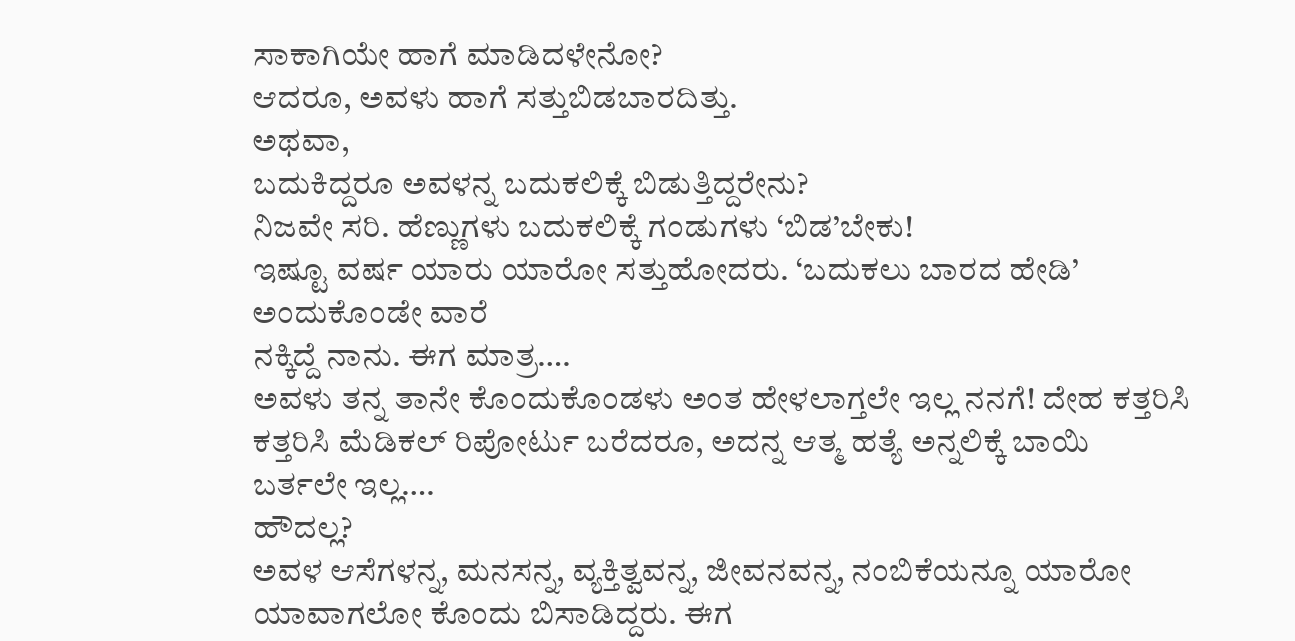ಸಾಕಾಗಿಯೇ ಹಾಗೆ ಮಾಡಿದಳೇನೋ?
ಆದರೂ, ಅವಳು ಹಾಗೆ ಸತ್ತುಬಿಡಬಾರದಿತ್ತು.
ಅಥವಾ,
ಬದುಕಿದ್ದರೂ ಅವಳನ್ನ ಬದುಕಲಿಕ್ಕೆ ಬಿಡುತ್ತಿದ್ದರೇನು?
ನಿಜವೇ ಸರಿ. ಹೆಣ್ಣುಗಳು ಬದುಕಲಿಕ್ಕೆ ಗಂಡುಗಳು ‘ಬಿಡ’ಬೇಕು!
ಇಷ್ಟೂ ವರ್ಷ ಯಾರು ಯಾರೋ ಸತ್ತುಹೋದರು. ‘ಬದುಕಲು ಬಾರದ ಹೇಡಿ’ ಅಂದುಕೊಂಡೇ ವಾರೆ
ನಕ್ಕಿದ್ದೆ ನಾನು. ಈಗ ಮಾತ್ರ….
ಅವಳು ತನ್ನ ತಾನೇ ಕೊಂದುಕೊಂಡಳು ಅಂತ ಹೇಳಲಾಗ್ತಲೇ ಇಲ್ಲ ನನಗೆ! ದೇಹ ಕತ್ತರಿಸಿ
ಕತ್ತರಿಸಿ ಮೆಡಿಕಲ್ ರಿಪೋರ್ಟು ಬರೆದರೂ, ಅದನ್ನ ಆತ್ಮ ಹತ್ಯೆ ಅನ್ನಲಿಕ್ಕೆ ಬಾಯಿ
ಬರ್ತಲೇ ಇಲ್ಲ….
ಹೌದಲ್ಲ?
ಅವಳ ಆಸೆಗಳನ್ನ, ಮನಸನ್ನ, ವ್ಯಕ್ತಿತ್ವವನ್ನ, ಜೀವನವನ್ನ, ನಂಬಿಕೆಯನ್ನೂ ಯಾರೋ
ಯಾವಾಗಲೋ ಕೊಂದು ಬಿಸಾಡಿದ್ದರು. ಈಗ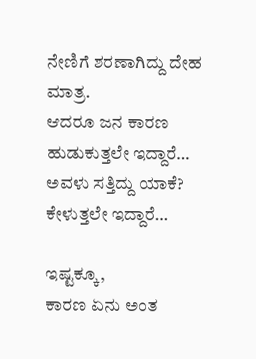ನೇಣಿಗೆ ಶರಣಾಗಿದ್ದು ದೇಹ ಮಾತ್ರ.
ಆದರೂ ಜನ ಕಾರಣ ಹುಡುಕುತ್ತಲೇ ಇದ್ದಾರೆ… ಅವಳು ಸತ್ತಿದ್ದು ಯಾಕೆ? ಕೇಳುತ್ತಲೇ ಇದ್ದಾರೆ…

ಇಷ್ಟಕ್ಕೂ,
ಕಾರಣ ಏನು ಅಂತ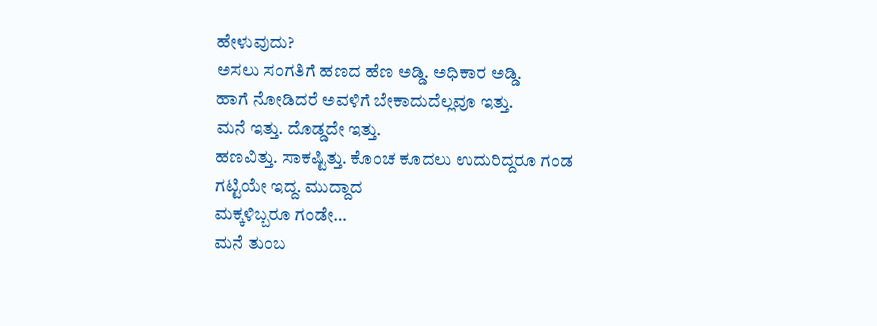ಹೇಳುವುದು?
ಅಸಲು ಸಂಗತಿಗೆ ಹಣದ ಹೆಣ ಅಡ್ಡಿ. ಅಧಿಕಾರ ಅಡ್ಡಿ.
ಹಾಗೆ ನೋಡಿದರೆ ಅವಳಿಗೆ ಬೇಕಾದುದೆಲ್ಲವೂ ಇತ್ತು.
ಮನೆ ಇತ್ತು. ದೊಡ್ಡದೇ ಇತ್ತು.
ಹಣವಿತ್ತು. ಸಾಕಷ್ಟಿತ್ತು. ಕೊಂಚ ಕೂದಲು ಉದುರಿದ್ದರೂ ಗಂಡ ಗಟ್ಟಿಯೇ ಇದ್ದ. ಮುದ್ದಾದ
ಮಕ್ಕಳಿಬ್ಬರೂ ಗಂಡೇ…
ಮನೆ ತುಂಬ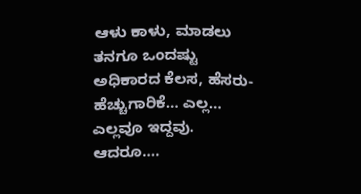ಆಳು ಕಾಳು, ಮಾಡಲು ತನಗೂ ಒಂದಷ್ಟು ಅಧಿಕಾರದ ಕೆಲಸ, ಹೆಸರು-
ಹೆಚ್ಚುಗಾರಿಕೆ… ಎಲ್ಲ… ಎಲ್ಲವೂ ಇದ್ದವು.
ಆದರೂ….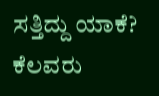ಸತ್ತಿದ್ದು ಯಾಕೆ?
ಕೆಲವರು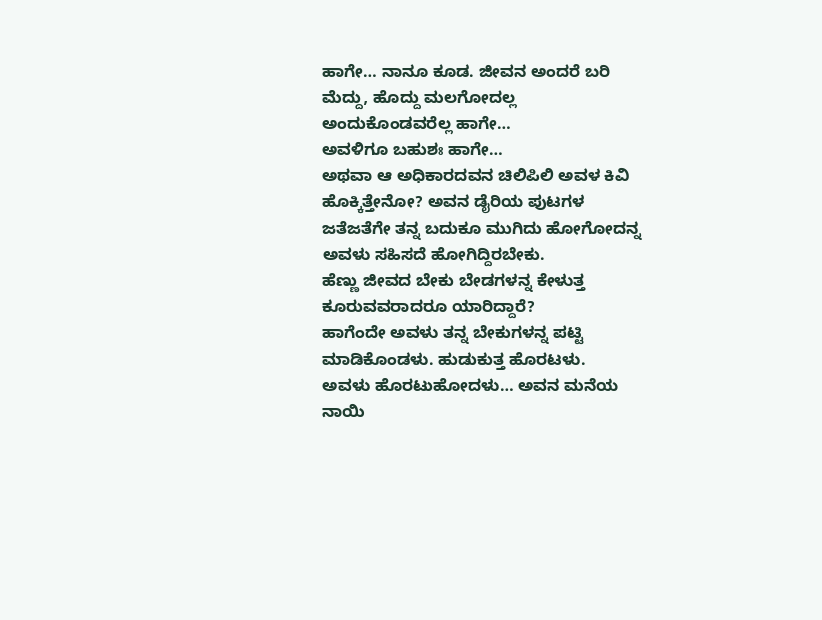ಹಾಗೇ… ನಾನೂ ಕೂಡ. ಜೀವನ ಅಂದರೆ ಬರಿ ಮೆದ್ದು, ಹೊದ್ದು ಮಲಗೋದಲ್ಲ
ಅಂದುಕೊಂಡವರೆಲ್ಲ ಹಾಗೇ…
ಅವಳಿಗೂ ಬಹುಶಃ ಹಾಗೇ…
ಅಥವಾ ಆ ಅಧಿಕಾರದವನ ಚಿಲಿಪಿಲಿ ಅವಳ ಕಿವಿ ಹೊಕ್ಕಿತ್ತೇನೋ? ಅವನ ಡೈರಿಯ ಪುಟಗಳ
ಜತೆಜತೆಗೇ ತನ್ನ ಬದುಕೂ ಮುಗಿದು ಹೋಗೋದನ್ನ ಅವಳು ಸಹಿಸದೆ ಹೋಗಿದ್ದಿರಬೇಕು.
ಹೆಣ್ಣು ಜೀವದ ಬೇಕು ಬೇಡಗಳನ್ನ ಕೇಳುತ್ತ ಕೂರುವವರಾದರೂ ಯಾರಿದ್ದಾರೆ?
ಹಾಗೆಂದೇ ಅವಳು ತನ್ನ ಬೇಕುಗಳನ್ನ ಪಟ್ಟಿ ಮಾಡಿಕೊಂಡಳು. ಹುಡುಕುತ್ತ ಹೊರಟಳು.
ಅವಳು ಹೊರಟುಹೋದಳು… ಅವನ ಮನೆಯ ನಾಯಿ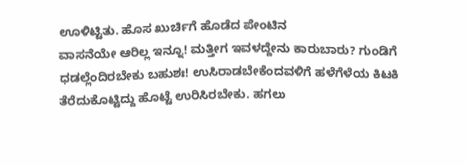ಊಳಿಟ್ಟಿತು. ಹೊಸ ಖುರ್ಚಿಗೆ ಹೊಡೆದ ಪೇಂಟಿನ
ವಾಸನೆಯೇ ಆರಿಲ್ಲ ಇನ್ನೂ! ಮತ್ತೀಗ ಇವಳದ್ದೇನು ಕಾರುಬಾರು? ಗುಂಡಿಗೆ
ಧಡಲ್ಲೆಂದಿರಬೇಕು ಬಹುಶಃ! ಉಸಿರಾಡಬೇಕೆಂದವಳಿಗೆ ಹಳೆಗೆಳೆಯ ಕಿಟಕಿ
ತೆರೆದುಕೊಟ್ಟಿದ್ದು ಹೊಟ್ಟೆ ಉರಿಸಿರಬೇಕು. ಹಗಲು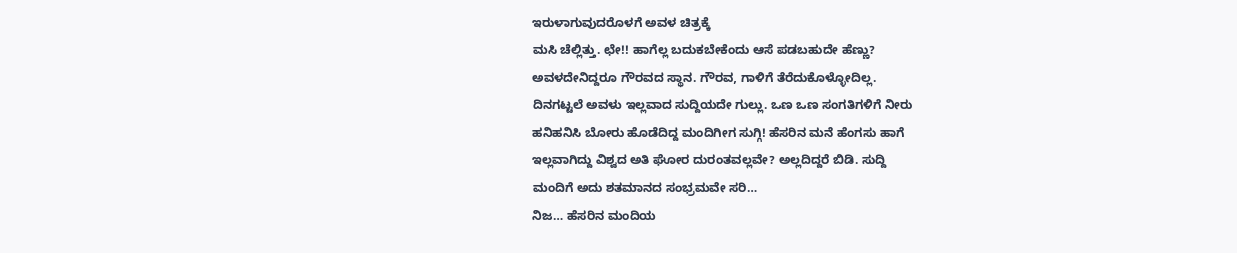ಇರುಳಾಗುವುದರೊಳಗೆ ಅವಳ ಚಿತ್ರಕ್ಕೆ
ಮಸಿ ಚೆಲ್ಲಿತ್ತು. ಛೇ!! ಹಾಗೆಲ್ಲ ಬದುಕಬೇಕೆಂದು ಆಸೆ ಪಡಬಹುದೇ ಹೆಣ್ಣು?
ಅವಳದೇನಿದ್ದರೂ ಗೌರವದ ಸ್ಥಾನ. ಗೌರವ, ಗಾಳಿಗೆ ತೆರೆದುಕೊಳ್ಳೋದಿಲ್ಲ.
ದಿನಗಟ್ಟಲೆ ಅವಳು ಇಲ್ಲವಾದ ಸುದ್ದಿಯದೇ ಗುಲ್ಲು. ಒಣ ಒಣ ಸಂಗತಿಗಳಿಗೆ ನೀರು
ಹನಿಹನಿಸಿ ಬೋರು ಹೊಡೆದಿದ್ದ ಮಂದಿಗೀಗ ಸುಗ್ಗಿ! ಹೆಸರಿನ ಮನೆ ಹೆಂಗಸು ಹಾಗೆ
ಇಲ್ಲವಾಗಿದ್ದು ವಿಶ್ವದ ಅತಿ ಘೋರ ದುರಂತವಲ್ಲವೇ? ಅಲ್ಲದಿದ್ದರೆ ಬಿಡಿ. ಸುದ್ದಿ
ಮಂದಿಗೆ ಅದು ಶತಮಾನದ ಸಂಭ್ರಮವೇ ಸರಿ…
ನಿಜ… ಹೆಸರಿನ ಮಂದಿಯ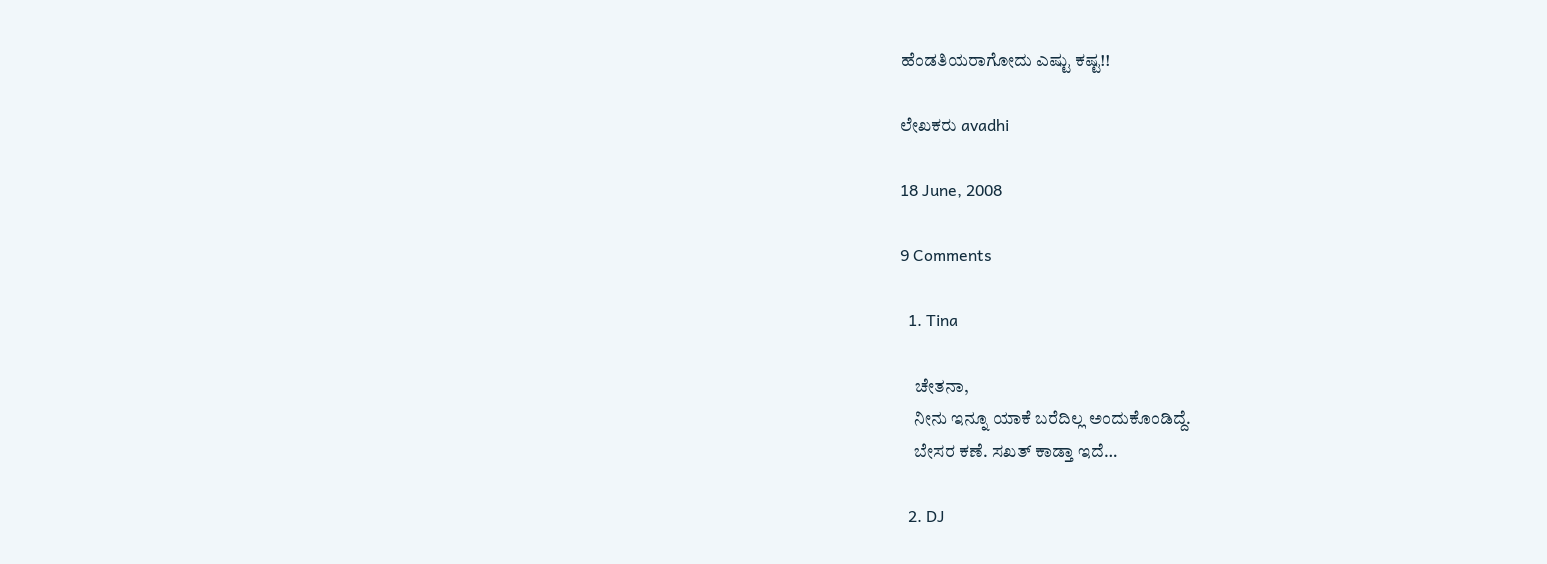ಹೆಂಡತಿಯರಾಗೋದು ಎಷ್ಟು ಕಷ್ಟ!!

ಲೇಖಕರು avadhi

18 June, 2008

9 Comments

  1. Tina

    ಚೇತನಾ,
    ನೀನು ಇನ್ನೂ ಯಾಕೆ ಬರೆದಿಲ್ಲ ಅಂದುಕೊಂಡಿದ್ದೆ.
    ಬೇಸರ ಕಣೆ. ಸಖತ್ ಕಾಡ್ತಾ ಇದೆ…

  2. DJ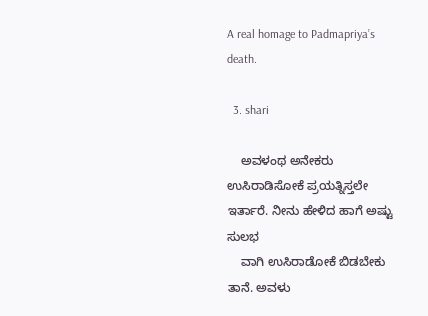A real homage to Padmapriya’s death.

  3. shari

    ಅವಳಂಥ ಅನೇಕರು ಉಸಿರಾಡಿಸೋಕೆ ಪ್ರಯತ್ನಿಸ್ತಲೇ ಇರ್ತಾರೆ. ನೀನು ಹೇಳಿದ ಹಾಗೆ ಅಷ್ಟು ಸುಲಭ
    ವಾಗಿ ಉಸಿರಾಡೋಕೆ ಬಿಡಬೇಕು ತಾನೆ. ಅವಳು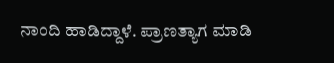ನಾಂದಿ ಹಾಡಿದ್ದಾಳೆ. ಪ್ರಾಣತ್ಯಾಗ ಮಾಡಿ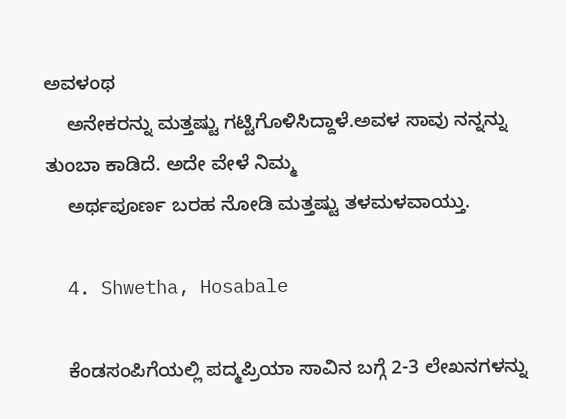ಅವಳಂಥ
    ಅನೇಕರನ್ನು ಮತ್ತಷ್ಟು ಗಟ್ಟಿಗೊಳಿಸಿದ್ದಾಳೆ.ಅವಳ ಸಾವು ನನ್ನನ್ನು ತುಂಬಾ ಕಾಡಿದೆ. ಅದೇ ವೇಳೆ ನಿಮ್ಮ
    ಅರ್ಥಪೂರ್ಣ ಬರಹ ನೋಡಿ ಮತ್ತಷ್ಟು ತಳಮಳವಾಯ್ತು.

  4. Shwetha, Hosabale

    ಕೆಂಡಸಂಪಿಗೆಯಲ್ಲಿ ಪದ್ಮಪ್ರಿಯಾ ಸಾವಿನ ಬಗ್ಗೆ 2-3 ಲೇಖನಗಳನ್ನು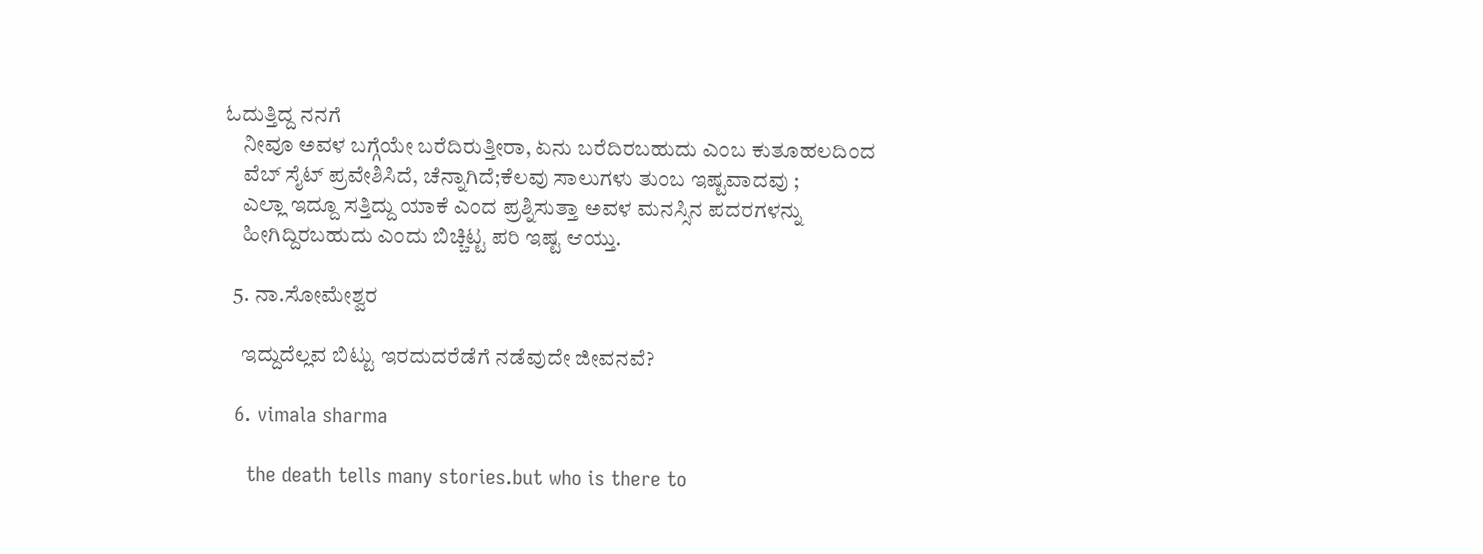ಓದುತ್ತಿದ್ದ ನನಗೆ
    ನೀವೂ ಅವಳ ಬಗ್ಗೆಯೇ ಬರೆದಿರುತ್ತೀರಾ, ಏನು ಬರೆದಿರಬಹುದು ಎಂಬ ಕುತೂಹಲದಿಂದ
    ವೆಬ್ ಸೈಟ್ ಪ್ರವೇಶಿಸಿದೆ, ಚೆನ್ನಾಗಿದೆ;ಕೆಲವು ಸಾಲುಗಳು ತುಂಬ ಇಷ್ಟವಾದವು ;
    ಎಲ್ಲಾ ಇದ್ದೂ ಸತ್ತಿದ್ದು ಯಾಕೆ ಎಂದ ಪ್ರಶ್ನಿಸುತ್ತಾ ಅವಳ ಮನಸ್ಸಿನ ಪದರಗಳನ್ನು
    ಹೀಗಿದ್ದಿರಬಹುದು ಎಂದು ಬಿಚ್ಚಿಟ್ಟ ಪರಿ ಇಷ್ಟ ಆಯ್ತು.

  5. ನಾ.ಸೋಮೇಶ್ವರ

    ಇದ್ದುದೆಲ್ಲವ ಬಿಟ್ಟು ಇರದುದರೆಡೆಗೆ ನಡೆವುದೇ ಜೀವನವೆ?

  6. vimala sharma

    the death tells many stories.but who is there to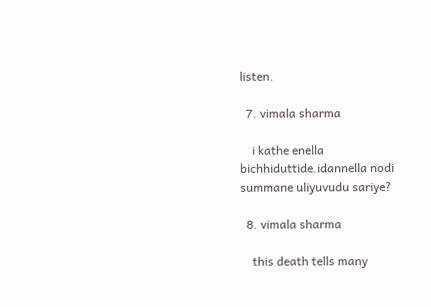listen.

  7. vimala sharma

    i kathe enella bichhiduttide.idannella nodi summane uliyuvudu sariye?

  8. vimala sharma

    this death tells many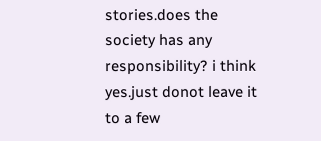stories.does the society has any responsibility? i think yes.just donot leave it to a few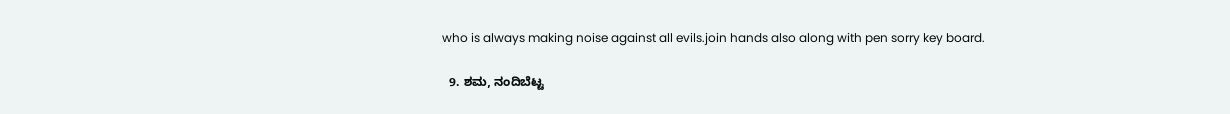who is always making noise against all evils.join hands also along with pen sorry key board.

  9. ಶಮ, ನಂದಿಬೆಟ್ಟ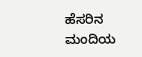ಹೆಸರಿನ ಮಂದಿಯ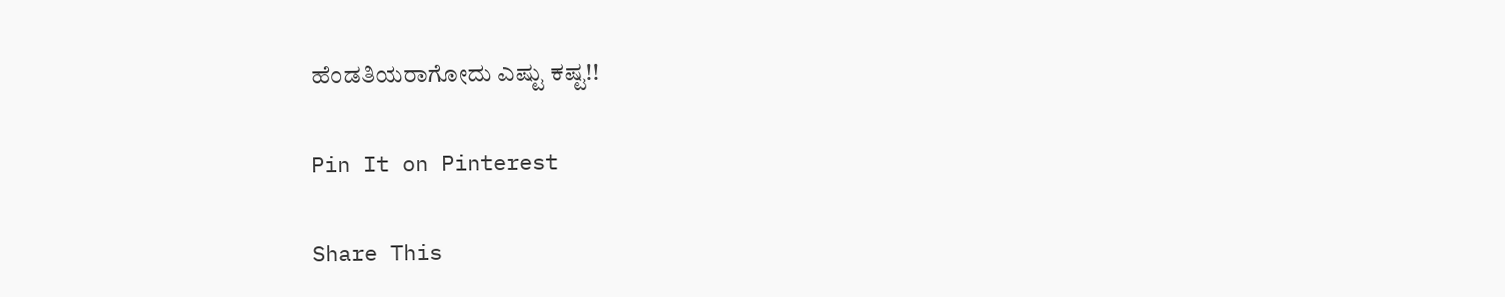ಹೆಂಡತಿಯರಾಗೋದು ಎಷ್ಟು ಕಷ್ಟ!!

Pin It on Pinterest

Share This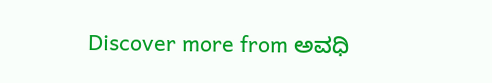Discover more from ಅವಧಿ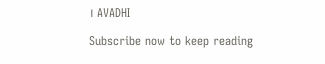। AVADHI

Subscribe now to keep reading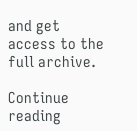and get access to the full archive.

Continue reading